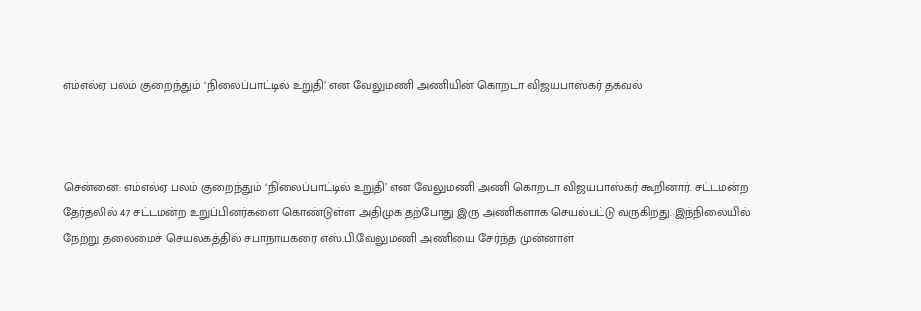எம்எல்ஏ பலம் குறைந்தும் ‘நிலைப்பாட்டில் உறுதி’ என வேலுமணி அணியின் கொறடா விஜயபாஸ்கர் தகவல்



சென்னை: எம்எல்ஏ பலம் குறைந்தும் ‘நிலைப்பாட்டில் உறுதி’ என வேலுமணி அணி கொறடா விஜயபாஸ்கர் கூறினார். சட்டமன்ற தேர்தலில் 47 சட்டமன்ற உறுப்பினர்களை கொண்டுள்ள அதிமுக தற்போது இரு அணிகளாக செயல்பட்டு வருகிறது. இந்நிலையில் நேற்று தலைமைச் செயலகத்தில் சபாநாயகரை எஸ்.பி.வேலுமணி அணியை சேர்ந்த முன்னாள்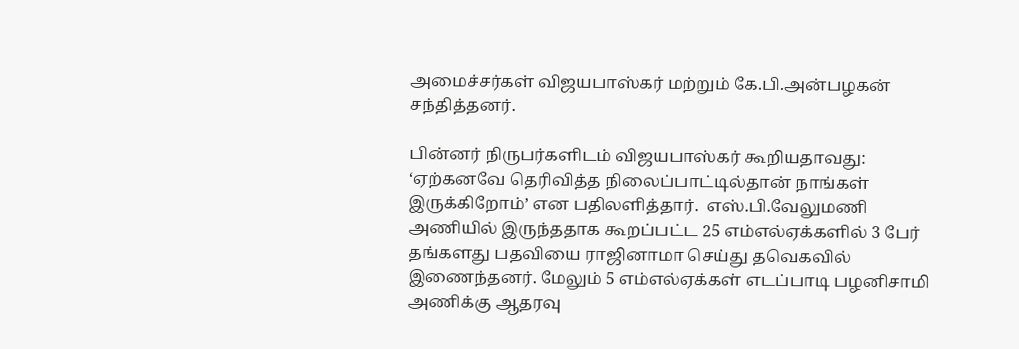அமைச்சர்கள் விஜயபாஸ்கர் மற்றும் கே.பி.அன்பழகன் சந்தித்தனர்.

பின்னர் நிருபர்களிடம் விஜயபாஸ்கர் கூறியதாவது: ‘ஏற்கனவே தெரிவித்த நிலைப்பாட்டில்தான் நாங்கள் இருக்கிறோம்’ என பதிலளித்தார்.  எஸ்.பி.வேலுமணி அணியில் இருந்ததாக கூறப்பட்ட 25 எம்எல்ஏக்களில் 3 பேர் தங்களது பதவியை ராஜினாமா செய்து தவெகவில் இணைந்தனர். மேலும் 5 எம்எல்ஏக்கள் எடப்பாடி பழனிசாமி அணிக்கு ஆதரவு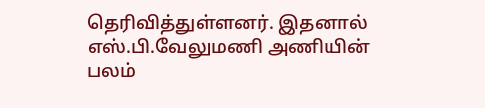தெரிவித்துள்ளனர். இதனால் எஸ்.பி.வேலுமணி அணியின் பலம்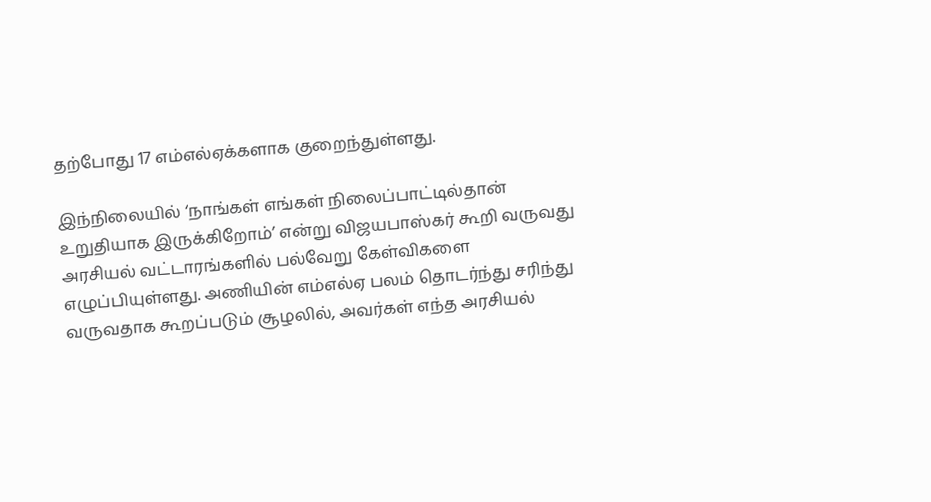தற்போது 17 எம்எல்ஏக்களாக குறைந்துள்ளது.

இந்நிலையில் ‘நாங்கள் எங்கள் நிலைப்பாட்டில்தான் உறுதியாக இருக்கிறோம்’ என்று விஜயபாஸ்கர் கூறி வருவது அரசியல் வட்டாரங்களில் பல்வேறு கேள்விகளை எழுப்பியுள்ளது. அணியின் எம்எல்ஏ பலம் தொடர்ந்து சரிந்து வருவதாக கூறப்படும் சூழலில், அவர்கள் எந்த அரசியல்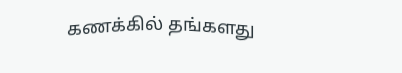கணக்கில் தங்களது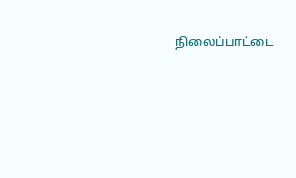நிலைப்பாட்டை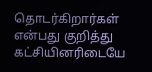தொடர்கிறார்கள் என்பது குறித்து கட்சியினரிடையே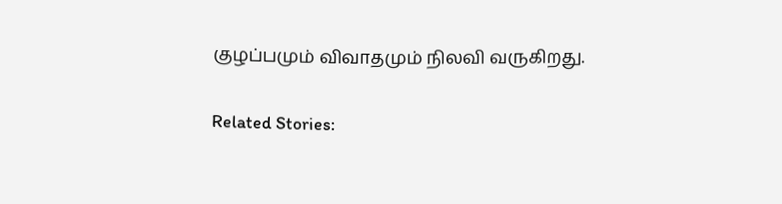குழப்பமும் விவாதமும் நிலவி வருகிறது.

Related Stories: